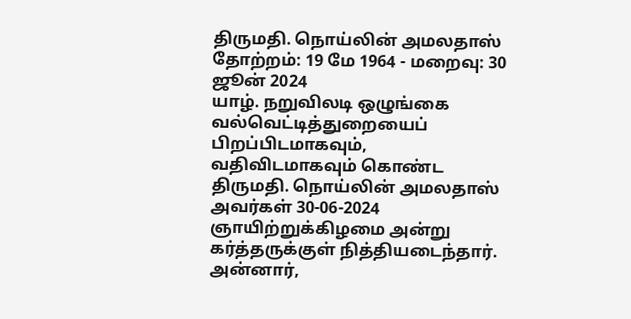திருமதி. நொய்லின் அமலதாஸ்
தோற்றம்: 19 மே 1964 - மறைவு: 30 ஜூன் 2024
யாழ். நறுவிலடி ஒழுங்கை வல்வெட்டித்துறையைப் பிறப்பிடமாகவும், வதிவிடமாகவும் கொண்ட திருமதி. நொய்லின் அமலதாஸ் அவர்கள் 30-06-2024 ஞாயிற்றுக்கிழமை அன்று கர்த்தருக்குள் நித்தியடைந்தார்.
அன்னார்,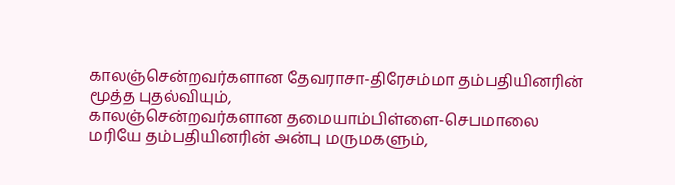காலஞ்சென்றவர்களான தேவராசா-திரேசம்மா தம்பதியினரின் மூத்த புதல்வியும்,
காலஞ்சென்றவர்களான தமையாம்பிள்ளை-செபமாலை மரியே தம்பதியினரின் அன்பு மருமகளும்,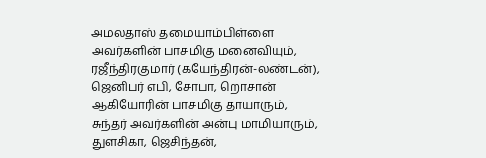அமலதாஸ் தமையாம்பிள்ளை அவர்களின் பாசமிகு மனைவியும்,
ரஜீந்திரகுமார் (கயேந்திரன்-லண்டன்), ஜெனிபர் எபி, சோபா, றொசான் ஆகியோரின் பாசமிகு தாயாரும்,
சுந்தர் அவர்களின் அன்பு மாமியாரும்,
துளசிகா, ஜெசிந்தன்,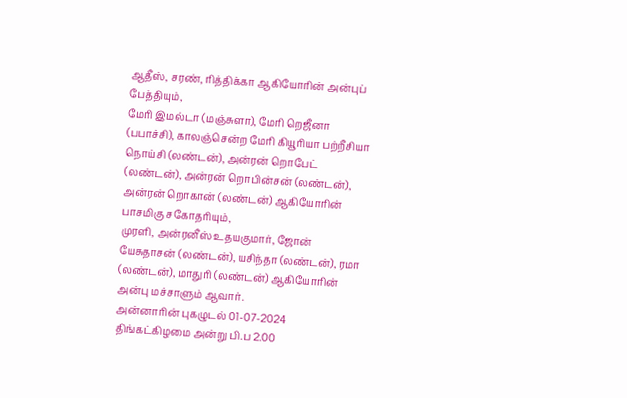ஆதீஸ், சரண், ரித்திக்கா ஆகியோரின் அன்புப் பேத்தியும்,
மேரி இமல்டா (மஞ்சுளா), மேரி றெஜீனா (பபாச்சி), காலஞ்சென்ற மேரி கியூரியா பற்றீசியா நொய்சி (லண்டன்), அன்ரன் றொபேட் (லண்டன்), அன்ரன் றொபின்சன் (லண்டன்), அன்ரன் றொகான் (லண்டன்) ஆகியோரின் பாசமிகு சகோதரியும்,
முரளி, அன்ரனீஸ் உதயகுமார், ஜோன் யேசுதாசன் (லண்டன்), யசிந்தா (லண்டன்), ரமா (லண்டன்), மாதுரி (லண்டன்) ஆகியோரின் அன்பு மச்சாளும் ஆவார்.
அன்னாரின் புகழுடல் 01-07-2024 திங்கட்கிழமை அன்று பி.ப 2.00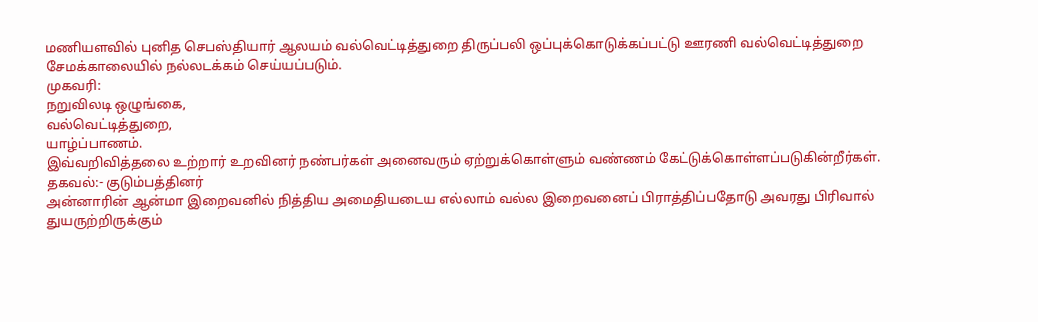மணியளவில் புனித செபஸ்தியார் ஆலயம் வல்வெட்டித்துறை திருப்பலி ஒப்புக்கொடுக்கப்பட்டு ஊரணி வல்வெட்டித்துறை சேமக்காலையில் நல்லடக்கம் செய்யப்படும்.
முகவரி:
நறுவிலடி ஒழுங்கை,
வல்வெட்டித்துறை,
யாழ்ப்பாணம்.
இவ்வறிவித்தலை உற்றார் உறவினர் நண்பர்கள் அனைவரும் ஏற்றுக்கொள்ளும் வண்ணம் கேட்டுக்கொள்ளப்படுகின்றீர்கள்.
தகவல்:- குடும்பத்தினர்
அன்னாரின் ஆன்மா இறைவனில் நித்திய அமைதியடைய எல்லாம் வல்ல இறைவனைப் பிராத்திப்பதோடு அவரது பிரிவால் துயருற்றிருக்கும்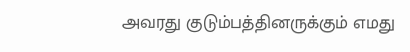அவரது குடும்பத்தினருக்கும் எமது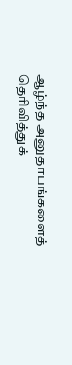ஆழ்ந்த அனுதாபங்களைத் தெரிவித்துக்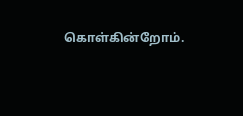கொள்கின்றோம்.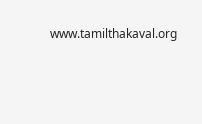www.tamilthakaval.org